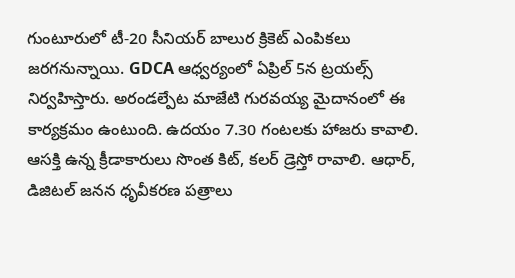గుంటూరులో టీ-20 సీనియర్ బాలుర క్రికెట్ ఎంపికలు జరగనున్నాయి. GDCA ఆధ్వర్యంలో ఏప్రిల్ 5న ట్రయల్స్ నిర్వహిస్తారు. అరండల్పేట మాజేటి గురవయ్య మైదానంలో ఈ కార్యక్రమం ఉంటుంది. ఉదయం 7.30 గంటలకు హాజరు కావాలి. ఆసక్తి ఉన్న క్రీడాకారులు సొంత కిట్, కలర్ డ్రెస్తో రావాలి. ఆధార్, డిజిటల్ జనన ధృవీకరణ పత్రాలు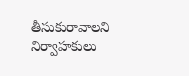తీసుకురావాలని నిర్వాహకులు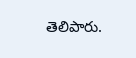తెలిపారు.